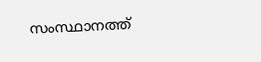സംസ്ഥാനത്ത്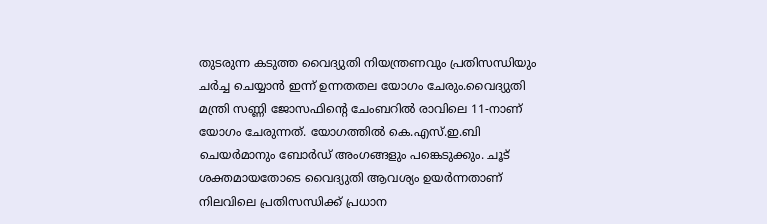തുടരുന്ന കടുത്ത വൈദ്യുതി നിയന്ത്രണവും പ്രതിസന്ധിയും ചർച്ച ചെയ്യാൻ ഇന്ന് ഉന്നതതല യോഗം ചേരും.വൈദ്യുതി മന്ത്രി സണ്ണി ജോസഫിൻ്റെ ചേംബറിൽ രാവിലെ 11-നാണ് യോഗം ചേരുന്നത്. യോഗത്തിൽ കെ.എസ്.ഇ.ബി ചെയർമാനും ബോർഡ് അംഗങ്ങളും പങ്കെടുക്കും. ചൂട് ശക്തമായതോടെ വൈദ്യുതി ആവശ്യം ഉയർന്നതാണ് നിലവിലെ പ്രതിസന്ധിക്ക് പ്രധാന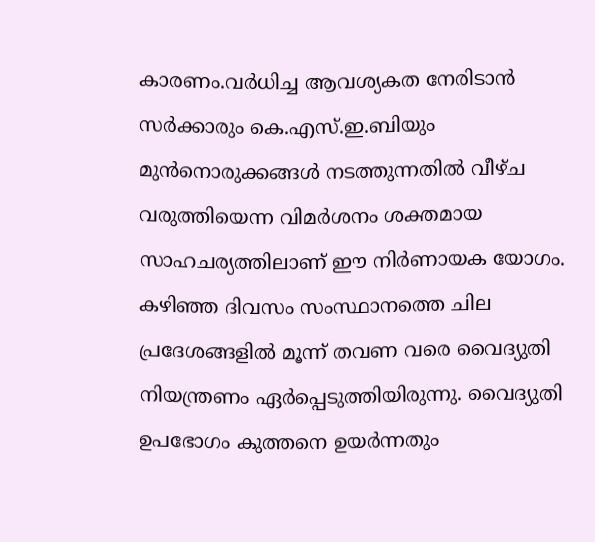കാരണം.വർധിച്ച ആവശ്യകത നേരിടാൻ സർക്കാരും കെ.എസ്.ഇ.ബിയും മുൻനൊരുക്കങ്ങൾ നടത്തുന്നതിൽ വീഴ്ച വരുത്തിയെന്ന വിമർശനം ശക്തമായ സാഹചര്യത്തിലാണ് ഈ നിർണായക യോഗം. കഴിഞ്ഞ ദിവസം സംസ്ഥാനത്തെ ചില പ്രദേശങ്ങളിൽ മൂന്ന് തവണ വരെ വൈദ്യുതി നിയന്ത്രണം ഏർപ്പെടുത്തിയിരുന്നു. വൈദ്യുതി ഉപഭോഗം കുത്തനെ ഉയർന്നതും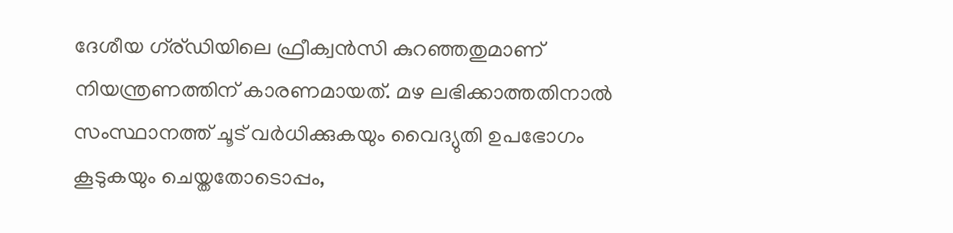ദേശീയ ഗ്ര്ഡിയിലെ ഫ്രീക്വൻസി കുറഞ്ഞതുമാണ് നിയന്ത്രണത്തിന് കാരണമായത്. മഴ ലഭിക്കാത്തതിനാൽ സംസ്ഥാനത്ത് ചൂട് വർധിക്കുകയും വൈദ്യുതി ഉപഭോഗം കൂടുകയും ചെയ്തതോടൊപ്പം,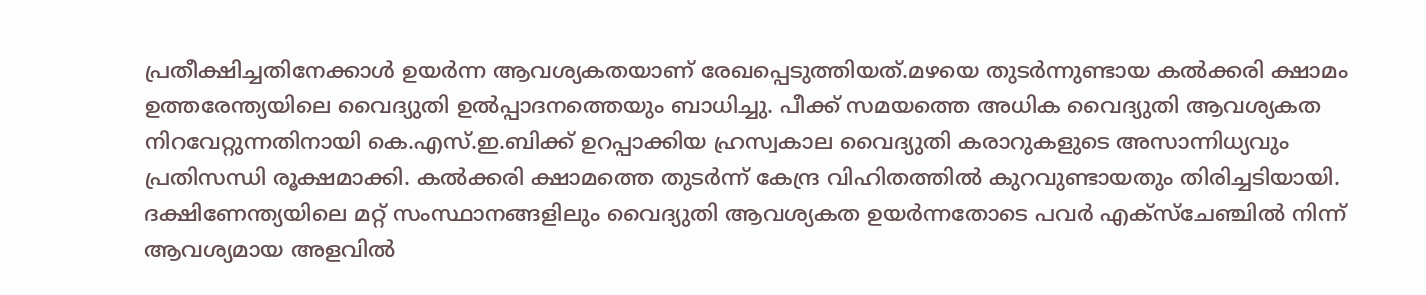പ്രതീക്ഷിച്ചതിനേക്കാൾ ഉയർന്ന ആവശ്യകതയാണ് രേഖപ്പെടുത്തിയത്.മഴയെ തുടർന്നുണ്ടായ കൽക്കരി ക്ഷാമം ഉത്തരേന്ത്യയിലെ വൈദ്യുതി ഉൽപ്പാദനത്തെയും ബാധിച്ചു. പീക്ക് സമയത്തെ അധിക വൈദ്യുതി ആവശ്യകത നിറവേറ്റുന്നതിനായി കെ.എസ്.ഇ.ബിക്ക് ഉറപ്പാക്കിയ ഹ്രസ്വകാല വൈദ്യുതി കരാറുകളുടെ അസാന്നിധ്യവും പ്രതിസന്ധി രൂക്ഷമാക്കി. കൽക്കരി ക്ഷാമത്തെ തുടർന്ന് കേന്ദ്ര വിഹിതത്തിൽ കുറവുണ്ടായതും തിരിച്ചടിയായി. ദക്ഷിണേന്ത്യയിലെ മറ്റ് സംസ്ഥാനങ്ങളിലും വൈദ്യുതി ആവശ്യകത ഉയർന്നതോടെ പവർ എക്സ്ചേഞ്ചിൽ നിന്ന് ആവശ്യമായ അളവിൽ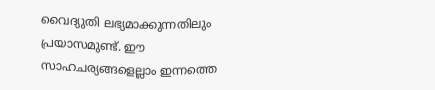വൈദ്യുതി ലഭ്യമാക്കുന്നതിലും പ്രയാസമുണ്ട്. ഈ സാഹചര്യങ്ങളെല്ലാം ഇന്നത്തെ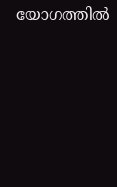യോഗത്തിൽ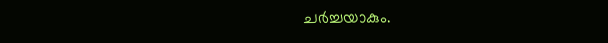ചർച്ചയാകും.